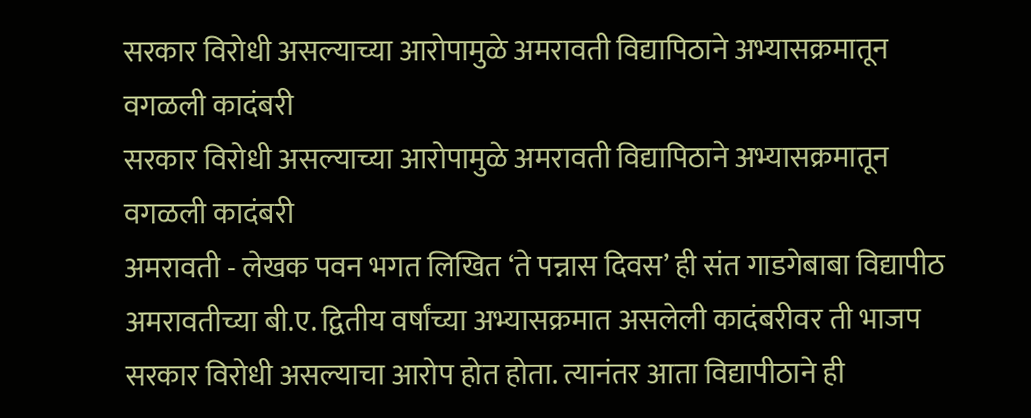सरकार विरोधी असल्याच्या आरोपामुळे अमरावती विद्यापिठाने अभ्यासक्रमातून वगळली कादंबरी
सरकार विरोधी असल्याच्या आरोपामुळे अमरावती विद्यापिठाने अभ्यासक्रमातून वगळली कादंबरी
अमरावती - लेखक पवन भगत लिखित ‘ते पन्नास दिवस’ ही संत गाडगेबाबा विद्यापीठ अमरावतीच्या बी.ए. द्वितीय वर्षांच्या अभ्यासक्रमात असलेली कादंबरीवर ती भाजप सरकार विरोधी असल्याचा आरोप होत होता. त्यानंतर आता विद्यापीठाने ही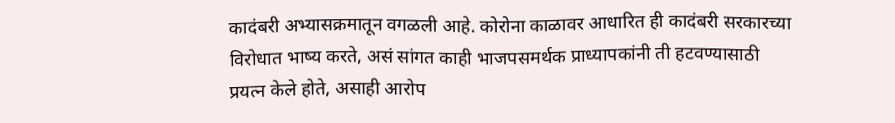कादंबरी अभ्यासक्रमातून वगळली आहे. कोरोना काळावर आधारित ही कादंबरी सरकारच्या विरोधात भाष्य करते, असं सांगत काही भाजपसमर्थक प्राध्यापकांनी ती हटवण्यासाठी प्रयत्न केले होते, असाही आरोप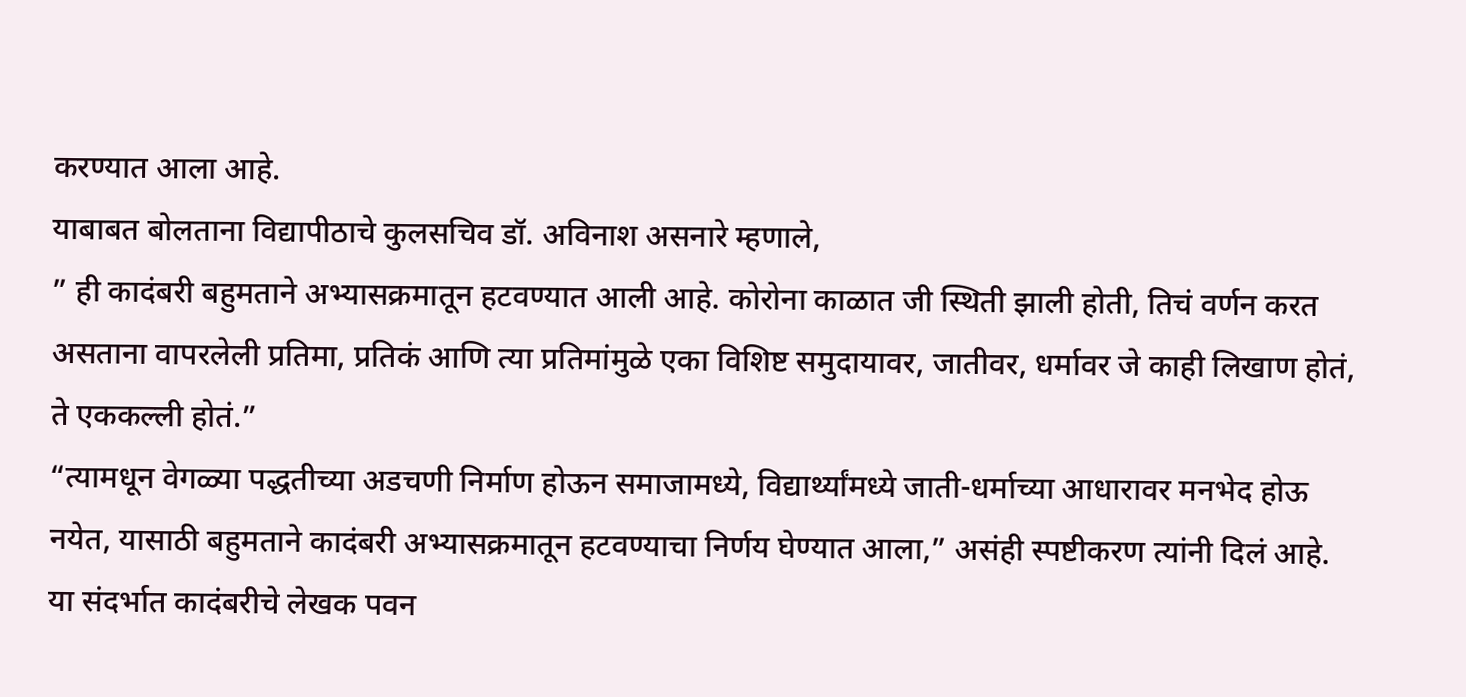करण्यात आला आहे.
याबाबत बोलताना विद्यापीठाचे कुलसचिव डॉ. अविनाश असनारे म्हणाले,
” ही कादंबरी बहुमताने अभ्यासक्रमातून हटवण्यात आली आहे. कोरोना काळात जी स्थिती झाली होती, तिचं वर्णन करत असताना वापरलेली प्रतिमा, प्रतिकं आणि त्या प्रतिमांमुळे एका विशिष्ट समुदायावर, जातीवर, धर्मावर जे काही लिखाण होतं, ते एककल्ली होतं.”
“त्यामधून वेगळ्या पद्धतीच्या अडचणी निर्माण होऊन समाजामध्ये, विद्यार्थ्यांमध्ये जाती-धर्माच्या आधारावर मनभेद होऊ नयेत, यासाठी बहुमताने कादंबरी अभ्यासक्रमातून हटवण्याचा निर्णय घेण्यात आला,” असंही स्पष्टीकरण त्यांनी दिलं आहे.
या संदर्भात कादंबरीचे लेखक पवन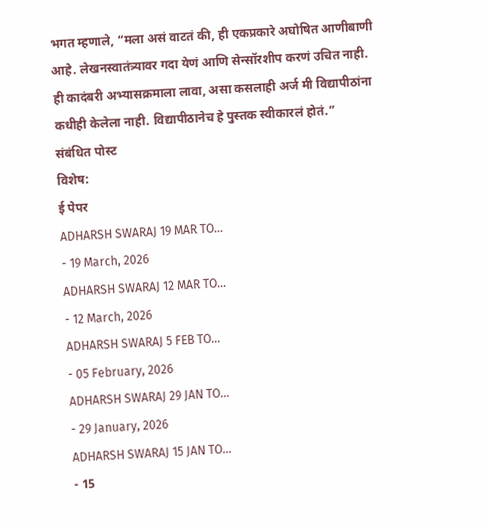भगत म्हणाले, “मला असं वाटतं की, ही एकप्रकारे अघोषित आणीबाणी आहे. लेखनस्वातंत्र्यावर गदा येणं आणि सेन्सॉरशीप करणं उचित नाही. ही कादंबरी अभ्यासक्रमाला लावा, असा कसलाही अर्ज मी विद्यापीठांना कधीही केलेला नाही. विद्यापीठानेच हे पुस्तक स्वीकारलं होतं.”
संबंधित पोस्ट
विशेष:
ई पेपर
ADHARSH SWARAJ 19 MAR TO...
- 19 March, 2026
ADHARSH SWARAJ 12 MAR TO...
- 12 March, 2026
ADHARSH SWARAJ 5 FEB TO...
- 05 February, 2026
ADHARSH SWARAJ 29 JAN TO...
- 29 January, 2026
ADHARSH SWARAJ 15 JAN TO...
- 15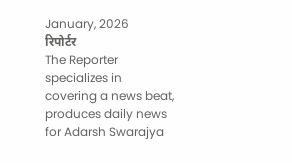January, 2026
रिपोर्टर
The Reporter specializes in covering a news beat, produces daily news for Adarsh Swarajya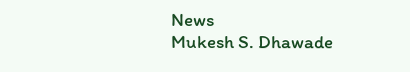News
Mukesh S. Dhawade